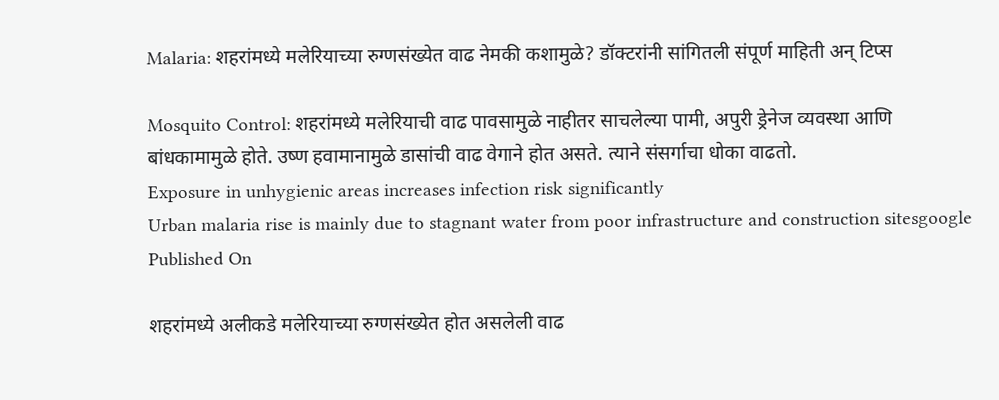Malaria: शहरांमध्ये मलेरियाच्या रुग्णसंख्येत वाढ नेमकी कशामुळे? डॉक्टरांनी सांगितली संपूर्ण माहिती अन् टिप्स

Mosquito Control: शहरांमध्ये मलेरियाची वाढ पावसामुळे नाहीतर साचलेल्या पामी, अपुरी ड्रेनेज व्यवस्था आणि बांधकामामुळे होते. उष्ण हवामानामुळे डासांची वाढ वेगाने होत असते. त्याने संसर्गाचा धोका वाढतो.
Exposure in unhygienic areas increases infection risk significantly
Urban malaria rise is mainly due to stagnant water from poor infrastructure and construction sitesgoogle
Published On

शहरांमध्ये अलीकडे मलेरियाच्या रुग्णसंख्येत होत असलेली वाढ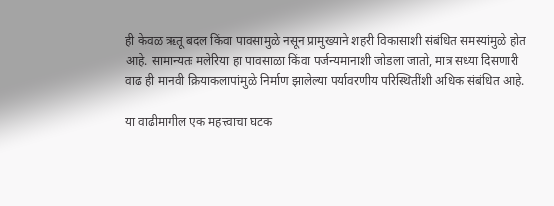ही केवळ ऋतू बदल किंवा पावसामुळे नसून प्रामुख्याने शहरी विकासाशी संबंधित समस्यांमुळे होत आहे. सामान्यतः मलेरिया हा पावसाळा किंवा पर्जन्यमानाशी जोडला जातो, मात्र सध्या दिसणारी वाढ ही मानवी क्रियाकलापांमुळे निर्माण झालेल्या पर्यावरणीय परिस्थितींशी अधिक संबंधित आहे.

या वाढीमागील एक महत्त्वाचा घटक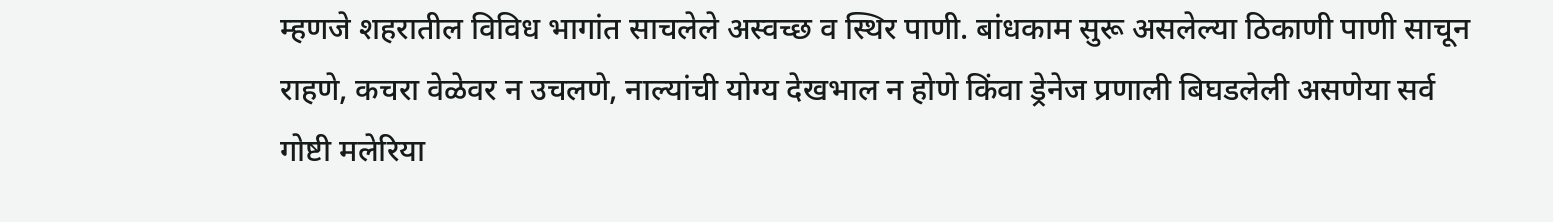म्हणजे शहरातील विविध भागांत साचलेले अस्वच्छ व स्थिर पाणी. बांधकाम सुरू असलेल्या ठिकाणी पाणी साचून राहणे, कचरा वेळेवर न उचलणे, नाल्यांची योग्य देखभाल न होणे किंवा ड्रेनेज प्रणाली बिघडलेली असणेया सर्व गोष्टी मलेरिया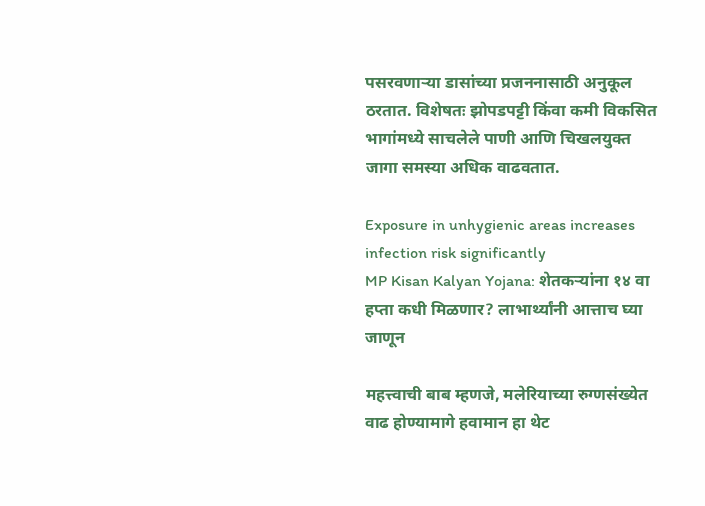पसरवणाऱ्या डासांच्या प्रजननासाठी अनुकूल ठरतात. विशेषतः झोपडपट्टी किंवा कमी विकसित भागांमध्ये साचलेले पाणी आणि चिखलयुक्त जागा समस्या अधिक वाढवतात.

Exposure in unhygienic areas increases infection risk significantly
MP Kisan Kalyan Yojana: शेतकऱ्यांना १४ वा हप्ता कधी मिळणार? लाभार्थ्यांनी आत्ताच घ्या जाणून

महत्त्वाची बाब म्हणजे, मलेरियाच्या रुग्णसंख्येत वाढ होण्यामागे हवामान हा थेट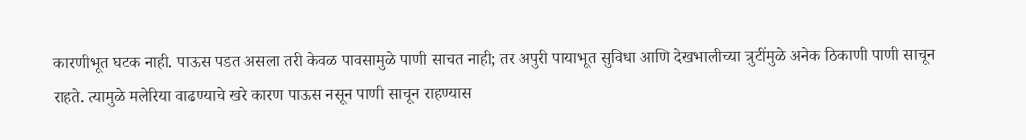कारणीभूत घटक नाही. पाऊस पडत असला तरी केवळ पावसामुळे पाणी साचत नाही; तर अपुरी पायाभूत सुविधा आणि देखभालीच्या त्रुटींमुळे अनेक ठिकाणी पाणी साचून राहते. त्यामुळे मलेरिया वाढण्याचे खरे कारण पाऊस नसून पाणी साचून राहण्यास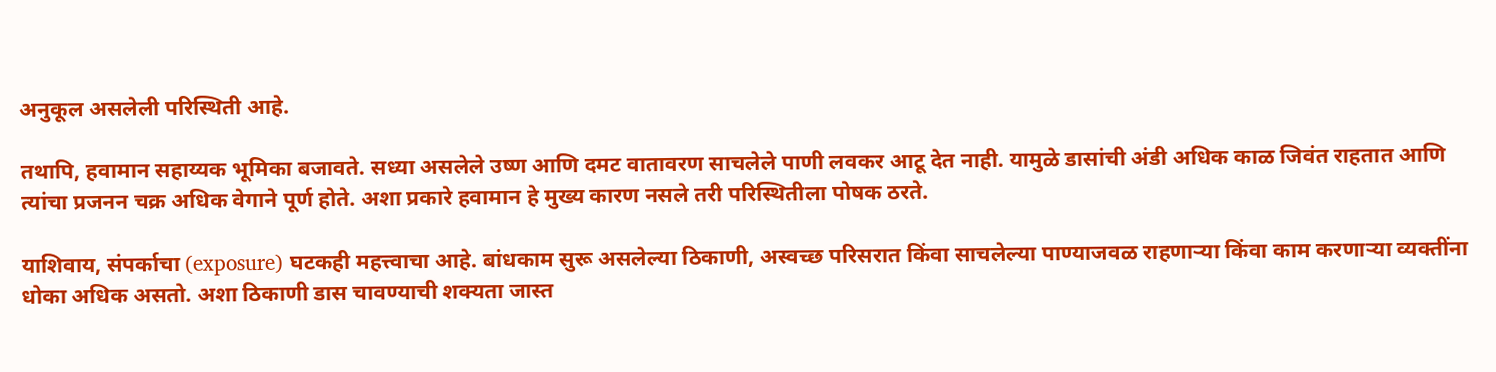अनुकूल असलेली परिस्थिती आहे.

तथापि, हवामान सहाय्यक भूमिका बजावते. सध्या असलेले उष्ण आणि दमट वातावरण साचलेले पाणी लवकर आटू देत नाही. यामुळे डासांची अंडी अधिक काळ जिवंत राहतात आणि त्यांचा प्रजनन चक्र अधिक वेगाने पूर्ण होते. अशा प्रकारे हवामान हे मुख्य कारण नसले तरी परिस्थितीला पोषक ठरते.

याशिवाय, संपर्काचा (exposure) घटकही महत्त्वाचा आहे. बांधकाम सुरू असलेल्या ठिकाणी, अस्वच्छ परिसरात किंवा साचलेल्या पाण्याजवळ राहणाऱ्या किंवा काम करणाऱ्या व्यक्तींना धोका अधिक असतो. अशा ठिकाणी डास चावण्याची शक्यता जास्त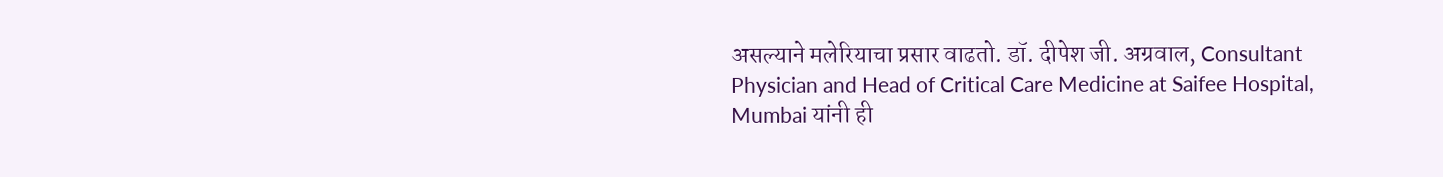असल्याने मलेरियाचा प्रसार वाढतो. डॉ. दीपेश जी. अग्रवाल, Consultant Physician and Head of Critical Care Medicine at Saifee Hospital, Mumbai यांनी ही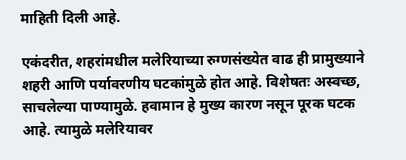माहिती दिली आहे.

एकंदरीत, शहरांमधील मलेरियाच्या रुग्णसंख्येत वाढ ही प्रामुख्याने शहरी आणि पर्यावरणीय घटकांमुळे होत आहे. विशेषतः अस्वच्छ, साचलेल्या पाण्यामुळे. हवामान हे मुख्य कारण नसून पूरक घटक आहे. त्यामुळे मलेरियावर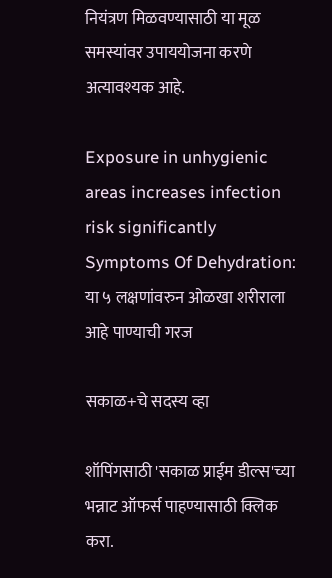नियंत्रण मिळवण्यासाठी या मूळ समस्यांवर उपाययोजना करणे अत्यावश्यक आहे.

Exposure in unhygienic areas increases infection risk significantly
Symptoms Of Dehydration: या ५ लक्षणांवरुन ओळखा शरीराला आहे पाण्याची गरज

सकाळ+चे सदस्य व्हा

शॉपिंगसाठी 'सकाळ प्राईम डील्स'च्या भन्नाट ऑफर्स पाहण्यासाठी क्लिक करा.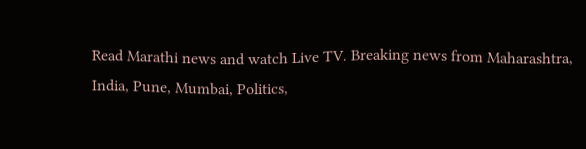Read Marathi news and watch Live TV. Breaking news from Maharashtra, India, Pune, Mumbai, Politics,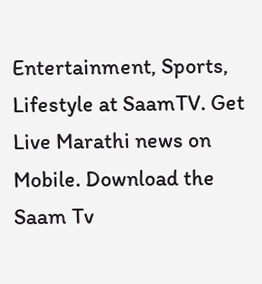Entertainment, Sports, Lifestyle at SaamTV. Get Live Marathi news on Mobile. Download the Saam Tv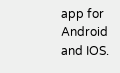app for Android and IOS.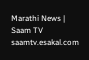Marathi News | Saam TV
saamtv.esakal.com